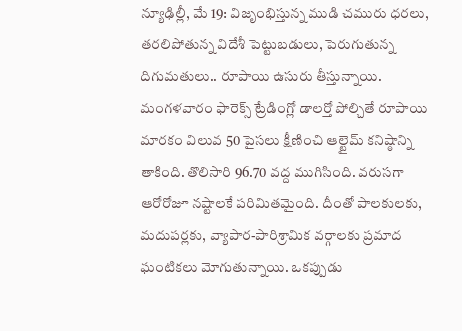న్యూఢిల్లీ, మే 19: విజృంభిస్తున్న ముడి చమురు ధరలు, తరలిపోతున్న విదేశీ పెట్టుబడులు, పెరుగుతున్న దిగుమతులు.. రూపాయి ఉసురు తీస్తున్నాయి. మంగళవారం ఫారెక్స్ ట్రేడింగ్లో డాలర్తో పోల్చితే రూపాయి మారకం విలువ 50 పైసలు క్షీణించి ఆల్టైమ్ కనిష్ఠాన్ని తాకింది. తొలిసారి 96.70 వద్ద ముగిసింది. వరుసగా ఆరోరోజూ నష్టాలకే పరిమితమైంది. దీంతో పాలకులకు, మదుపర్లకు, వ్యాపార-పారిశ్రామిక వర్గాలకు ప్రమాద ఘంటికలు మోగుతున్నాయి. ఒకప్పుడు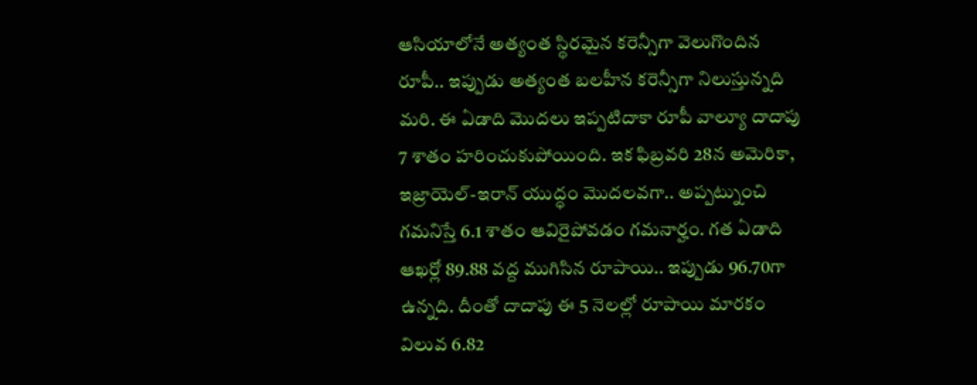ఆసియాలోనే అత్యంత స్థిరమైన కరెన్సీగా వెలుగొందిన రూపీ.. ఇప్పుడు అత్యంత బలహీన కరెన్సీగా నిలుస్తున్నది మరి. ఈ ఏడాది మొదలు ఇప్పటిదాకా రూపీ వాల్యూ దాదాపు 7 శాతం హరించుకుపోయింది. ఇక ఫిబ్రవరి 28న అమెరికా, ఇజ్రాయెల్-ఇరాన్ యుద్ధం మొదలవగా.. అప్పట్నుంచి గమనిస్తే 6.1 శాతం ఆవిరైపోవడం గమనార్హం. గత ఏడాది ఆఖర్లో 89.88 వద్ద ముగిసిన రూపాయి.. ఇప్పుడు 96.70గా ఉన్నది. దీంతో దాదాపు ఈ 5 నెలల్లో రూపాయి మారకం విలువ 6.82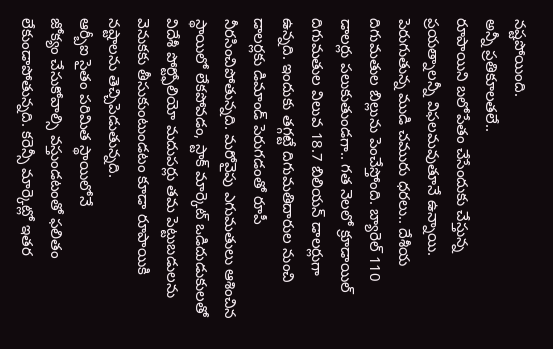నష్టపోయింది.
అన్నీ ప్రతికూలతలే..
రూపాయిని బలోపేతం చేసేందుకు చేస్తున్న ప్రయత్నాలన్నీ విఫలమవుతూనే ఉన్నాయి. పెరుగుతున్న ముడి చమురు ధరలు.. దేశీయ దిగుమతుల బిల్లును పెంచేస్తోంది. బ్యారెల్ 110 డాలర్లు పలుకుతుండగా.. గత నెలలో క్రూడాయిల్ దిగుమతుల విలువ 18.7 బిలియన్ డాలర్లుగా ఉన్నది. ఇందుకు తగ్గట్టే దిగుమతిదారుల నుంచి డాలర్లకు డిమాండ్ పెరుగడంతో రూపీ నీరసించిపోతున్నది. మరోవైపు ఎగుమతులు ఆశించిన స్థాయిలో లేకపోవడం, స్టాక్ మార్కెట్ ఒడిదుడుకులతో విదేశీ పోర్ట్ఫోలియో మదుపర్లు తమ పెట్టుబడులను వెనుకకు తీసుకుంటుండటం కూడా రూపాయికి నష్టాలను తెచ్చిపెడుతున్నది.
ఆర్బీఐ సైతం పరిమిత స్థాయిలోనే
జోక్యం చేసుకోవాల్సి వస్తుండటంతో ఫలితం లేకుండాపోతున్నది. కరెన్సీ మార్కెట్లో ఇతర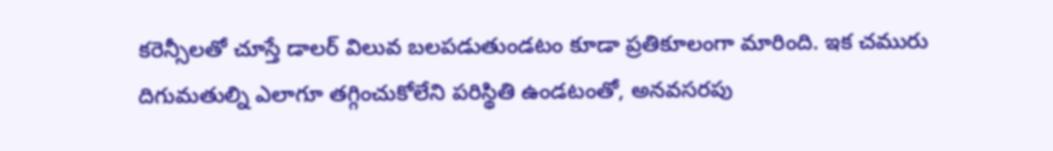కరెన్సీలతో చూస్తే డాలర్ విలువ బలపడుతుండటం కూడా ప్రతికూలంగా మారింది. ఇక చమురు దిగుమతుల్ని ఎలాగూ తగ్గించుకోలేని పరిస్థితి ఉండటంతో, అనవసరపు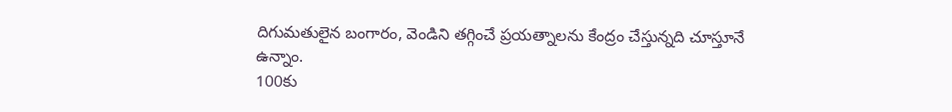దిగుమతులైన బంగారం, వెండిని తగ్గించే ప్రయత్నాలను కేంద్రం చేస్తున్నది చూస్తూనే ఉన్నాం.
100కు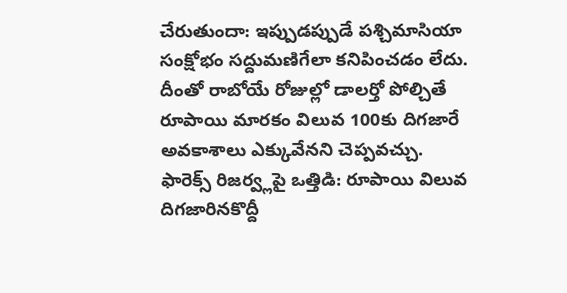చేరుతుందా: ఇప్పుడప్పుడే పశ్చిమాసియా సంక్షోభం సద్దుమణిగేలా కనిపించడం లేదు. దీంతో రాబోయే రోజుల్లో డాలర్తో పోల్చితే రూపాయి మారకం విలువ 100కు దిగజారే అవకాశాలు ఎక్కువేనని చెప్పవచ్చు.
ఫారెక్స్ రిజర్వ్లపై ఒత్తిడి: రూపాయి విలువ దిగజారినకొద్దీ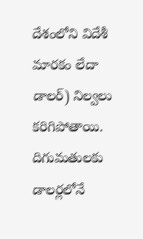దేశంలోని విదేశీ మారకం లేదా డాలర్) నిల్వలు కరిగిపోతాయి. దిగుమతులకు డాలర్లలోనే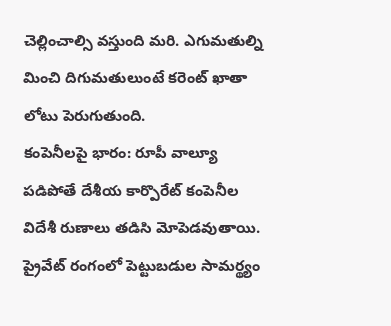చెల్లించాల్సి వస్తుంది మరి. ఎగుమతుల్ని మించి దిగుమతులుంటే కరెంట్ ఖాతా లోటు పెరుగుతుంది.
కంపెనీలపై భారం: రూపీ వాల్యూ పడిపోతే దేశీయ కార్పొరేట్ కంపెనీల విదేశీ రుణాలు తడిసి మోపెడవుతాయి. ప్రైవేట్ రంగంలో పెట్టుబడుల సామర్థ్యం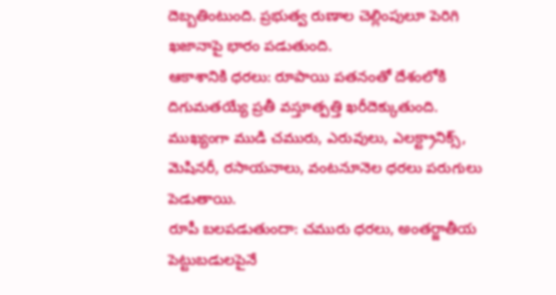దెబ్బతింటుంది. ప్రభుత్వ రుణాల చెల్లింపులూ పెరిగి ఖజానాపై భారం పడుతుంది.
ఆకాశానికి ధరలు: రూపాయి పతనంతో దేశంలోకి దిగుమతయ్యే ప్రతీ వస్తూత్పత్తి ఖరీదెక్కుతుంది. ముఖ్యంగా ముడి చమురు, ఎరువులు, ఎలక్ట్రానిక్స్, మెషినరీ, రసాయనాలు, వంటనూనెల ధరలు పరుగులు పెడుతాయి.
రూపీ బలపడుతుందా: చమురు ధరలు, అంతర్జాతీయ పెట్టుబడులపైనే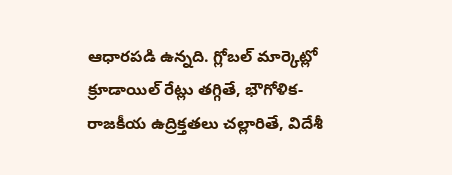ఆధారపడి ఉన్నది. గ్లోబల్ మార్కెట్లో క్రూడాయిల్ రేట్లు తగ్గితే, భౌగోళిక-రాజకీయ ఉద్రిక్తతలు చల్లారితే, విదేశీ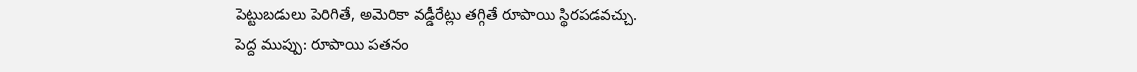పెట్టుబడులు పెరిగితే, అమెరికా వడ్డీరేట్లు తగ్గితే రూపాయి స్థిరపడవచ్చు.
పెద్ద ముప్పు: రూపాయి పతనం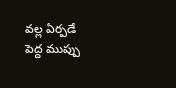వల్ల ఏర్పడే పెద్ద ముప్పు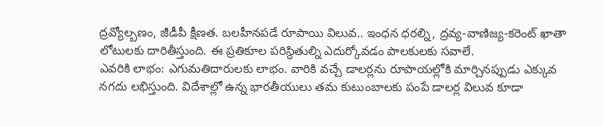ద్రవ్యోల్బణం, జీడీపీ క్షీణత. బలహీనపడే రూపాయి విలువ.. ఇంధన ధరల్ని, ద్రవ్య-వాణిజ్య-కరెంట్ ఖాతా లోటులకు దారితీస్తుంది. ఈ ప్రతికూల పరిస్థితుల్ని ఎదుర్కోవడం పాలకులకు సవాలే.
ఎవరికి లాభం: ఎగుమతిదారులకు లాభం. వారికి వచ్చే డాలర్లను రూపాయల్లోకి మార్చినప్పుడు ఎక్కువ నగదు లభిస్తుంది. విదేశాల్లో ఉన్న భారతీయులు తమ కుటుంబాలకు పంపే డాలర్ల విలువ కూడా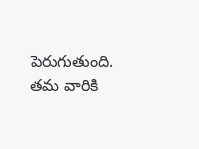పెరుగుతుంది. తమ వారికి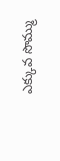ఎక్కువ సొమ్ము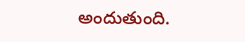అందుతుంది.